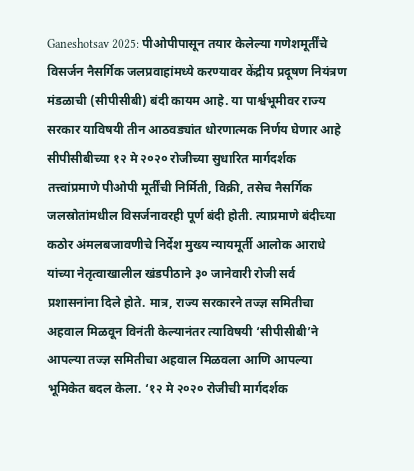Ganeshotsav 2025: पीओपीपासून तयार केलेल्या गणेशमूर्तींचे विसर्जन नैसर्गिक जलप्रवाहांमध्ये करण्यावर केंद्रीय प्रदूषण नियंत्रण मंडळाची (सीपीसीबी) बंदी कायम आहे. या पार्श्वभूमीवर राज्य सरकार याविषयी तीन आठवड्यांत धोरणात्मक निर्णय घेणार आहे
सीपीसीबीच्या १२ मे २०२० रोजीच्या सुधारित मार्गदर्शक तत्त्वांप्रमाणे पीओपी मूर्तींची निर्मिती, विक्री, तसेच नैसर्गिक जलस्रोतांमधील विसर्जनावरही पूर्ण बंदी होती. त्याप्रमाणे बंदीच्या कठोर अंमलबजावणीचे निर्देश मुख्य न्यायमूर्ती आलोक आराधे यांच्या नेतृत्वाखालील खंडपीठाने ३० जानेवारी रोजी सर्व प्रशासनांना दिले होते. मात्र, राज्य सरकारने तज्ज्ञ समितीचा अहवाल मिळवून विनंती केल्यानंतर त्याविषयी ‘सीपीसीबी’ने आपल्या तज्ज्ञ समितीचा अहवाल मिळवला आणि आपल्या भूमिकेत बदल केला. ‘१२ मे २०२० रोजीची मार्गदर्शक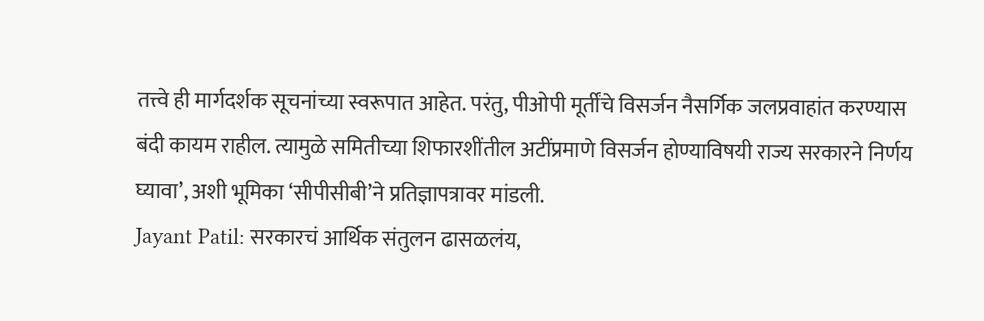तत्त्वे ही मार्गदर्शक सूचनांच्या स्वरूपात आहेत. परंतु, पीओपी मूर्तींचे विसर्जन नैसर्गिक जलप्रवाहांत करण्यास बंदी कायम राहील. त्यामुळे समितीच्या शिफारशींतील अटींप्रमाणे विसर्जन होण्याविषयी राज्य सरकारने निर्णय घ्यावा’, अशी भूमिका ‘सीपीसीबी’ने प्रतिज्ञापत्रावर मांडली.
Jayant Patil: सरकारचं आर्थिक संतुलन ढासळलंय,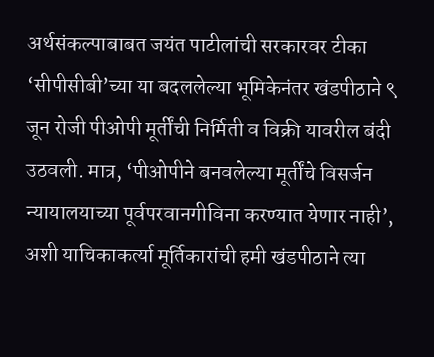अर्थसंकल्पाबाबत जयंत पाटीलांची सरकारवर टीका
‘सीपीसीबी’च्या या बदललेल्या भूमिकेनंतर खंडपीठाने ९ जून रोजी पीओपी मूर्तींची निर्मिती व विक्री यावरील बंदी उठवली. मात्र, ‘पीओपीने बनवलेल्या मूर्तींचे विसर्जन न्यायालयाच्या पूर्वपरवानगीविना करण्यात येणार नाही’, अशी याचिकाकर्त्या मूर्तिकारांची हमी खंडपीठाने त्या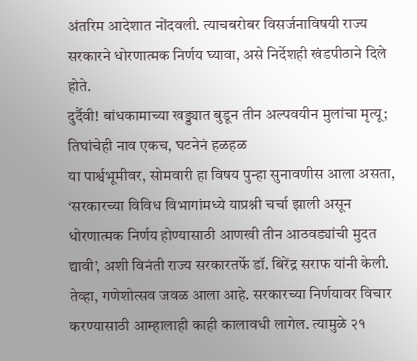अंतरिम आदेशात नोंदवली. त्याचबरोबर विसर्जनाविषयी राज्य सरकारने धोरणात्मक निर्णय घ्यावा, असे निर्देशही खंडपीठाने दिले होते.
दुर्दैवी! बांधकामाच्या खड्ड्यात बुडून तीन अल्पवयीन मुलांचा मृत्यू; तिघांचेही नाव एकच, घटनेनं हळहळ
या पार्श्वभूमीवर, सोमवारी हा विषय पुन्हा सुनावणीस आला असता, ‘सरकारच्या विविध विभागांमध्ये याप्रश्नी चर्चा झाली असून धोरणात्मक निर्णय होण्यासाठी आणखी तीन आठवड्यांची मुदत द्यावी’, अशी विनंती राज्य सरकारतर्फे डॉ. बिरेंद्र सराफ यांनी केली. तेव्हा, गणेशोत्सव जवळ आला आहे. सरकारच्या निर्णयावर विचार करण्यासाठी आम्हालाही काही कालावधी लागेल. त्यामुळे २१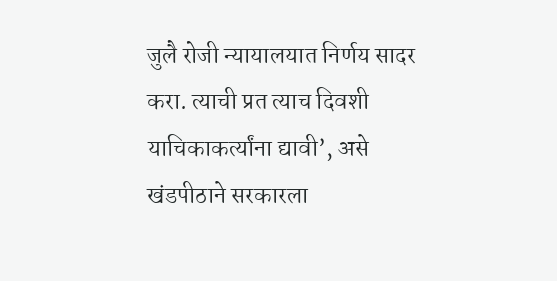जुलै रोजी न्यायालयात निर्णय सादर करा. त्याची प्रत त्याच दिवशी याचिकाकर्त्यांना द्यावी’, असे खंडपीठाने सरकारला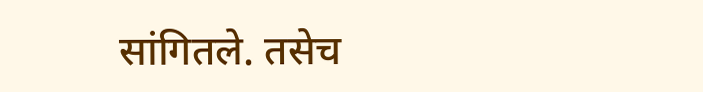सांगितले. तसेच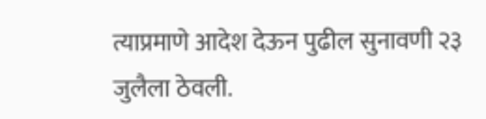त्याप्रमाणे आदेश देऊन पुढील सुनावणी २३ जुलैला ठेवली.